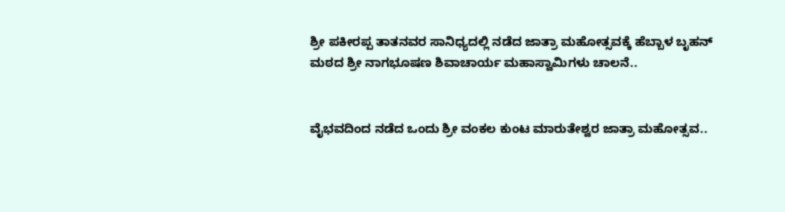ಶ್ರೀ ಪಕೀರಪ್ಪ ತಾತನವರ ಸಾನಿಧ್ಯದಲ್ಲಿ ನಡೆದ ಜಾತ್ರಾ ಮಹೋತ್ಸವಕ್ಕೆ ಹೆಬ್ಬಾಳ ಬೃಹನ್ ಮಠದ ಶ್ರೀ ನಾಗಭೂಷಣ ಶಿವಾಚಾರ್ಯ ಮಹಾಸ್ವಾಮಿಗಳು ಚಾಲನೆ..


ವೈಭವದಿಂದ ನಡೆದ ಒಂದು ಶ್ರೀ ವಂಕಲ ಕುಂಟ ಮಾರುತೇಶ್ವರ ಜಾತ್ರಾ ಮಹೋತ್ಸವ..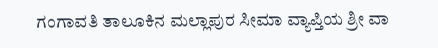ಗಂಗಾವತಿ ತಾಲೂಕಿನ ಮಲ್ಲಾಪುರ ಸೀಮಾ ವ್ಯಾಪ್ತಿಯ ಶ್ರೀ ವಾ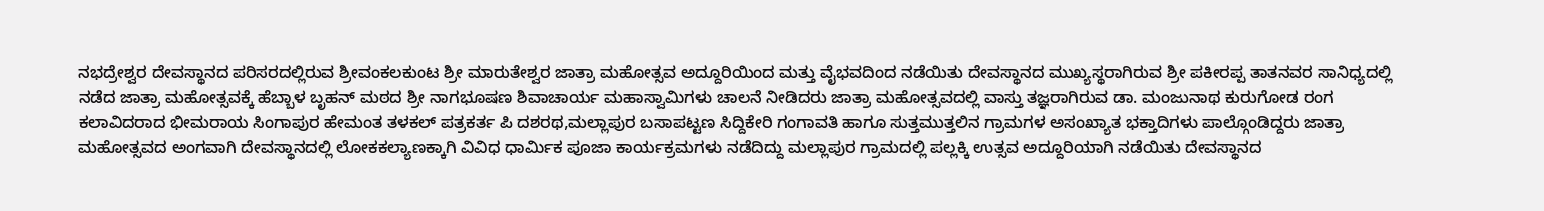ನಭದ್ರೇಶ್ವರ ದೇವಸ್ಥಾನದ ಪರಿಸರದಲ್ಲಿರುವ ಶ್ರೀವಂಕಲಕುಂಟ ಶ್ರೀ ಮಾರುತೇಶ್ವರ ಜಾತ್ರಾ ಮಹೋತ್ಸವ ಅದ್ದೂರಿಯಿಂದ ಮತ್ತು ವೈಭವದಿಂದ ನಡೆಯಿತು ದೇವಸ್ಥಾನದ ಮುಖ್ಯಸ್ಥರಾಗಿರುವ ಶ್ರೀ ಪಕೀರಪ್ಪ ತಾತನವರ ಸಾನಿಧ್ಯದಲ್ಲಿ ನಡೆದ ಜಾತ್ರಾ ಮಹೋತ್ಸವಕ್ಕೆ ಹೆಬ್ಬಾಳ ಬೃಹನ್ ಮಠದ ಶ್ರೀ ನಾಗಭೂಷಣ ಶಿವಾಚಾರ್ಯ ಮಹಾಸ್ವಾಮಿಗಳು ಚಾಲನೆ ನೀಡಿದರು ಜಾತ್ರಾ ಮಹೋತ್ಸವದಲ್ಲಿ ವಾಸ್ತು ತಜ್ಞರಾಗಿರುವ ಡಾ. ಮಂಜುನಾಥ ಕುರುಗೋಡ ರಂಗ ಕಲಾವಿದರಾದ ಭೀಮರಾಯ ಸಿಂಗಾಪುರ ಹೇಮಂತ ತಳಕಲ್ ಪತ್ರಕರ್ತ ಪಿ ದಶರಥ,ಮಲ್ಲಾಪುರ ಬಸಾಪಟ್ಟಣ ಸಿದ್ದಿಕೇರಿ ಗಂಗಾವತಿ ಹಾಗೂ ಸುತ್ತಮುತ್ತಲಿನ ಗ್ರಾಮಗಳ ಅಸಂಖ್ಯಾತ ಭಕ್ತಾದಿಗಳು ಪಾಲ್ಗೊಂಡಿದ್ದರು ಜಾತ್ರಾ ಮಹೋತ್ಸವದ ಅಂಗವಾಗಿ ದೇವಸ್ಥಾನದಲ್ಲಿ ಲೋಕಕಲ್ಯಾಣಕ್ಕಾಗಿ ವಿವಿಧ ಧಾರ್ಮಿಕ ಪೂಜಾ ಕಾರ್ಯಕ್ರಮಗಳು ನಡೆದಿದ್ದು ಮಲ್ಲಾಪುರ ಗ್ರಾಮದಲ್ಲಿ ಪಲ್ಲಕ್ಕಿ ಉತ್ಸವ ಅದ್ದೂರಿಯಾಗಿ ನಡೆಯಿತು ದೇವಸ್ಥಾನದ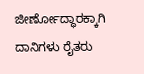ಜೀರ್ಣೋದ್ಧಾರಕ್ಕಾಗಿ ದಾನಿಗಳು ರೈತರು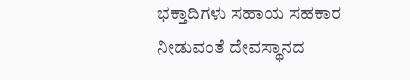ಭಕ್ತಾದಿಗಳು ಸಹಾಯ ಸಹಕಾರ ನೀಡುವಂತೆ ದೇವಸ್ಥಾನದ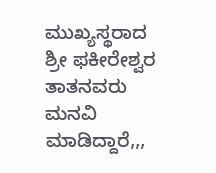ಮುಖ್ಯಸ್ಥರಾದ ಶ್ರೀ ಫಕೀರೇಶ್ವರ ತಾತನವರು ಮನವಿ ಮಾಡಿದ್ದಾರೆ,,,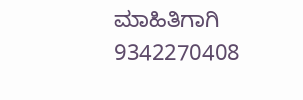ಮಾಹಿತಿಗಾಗಿ 9342270408